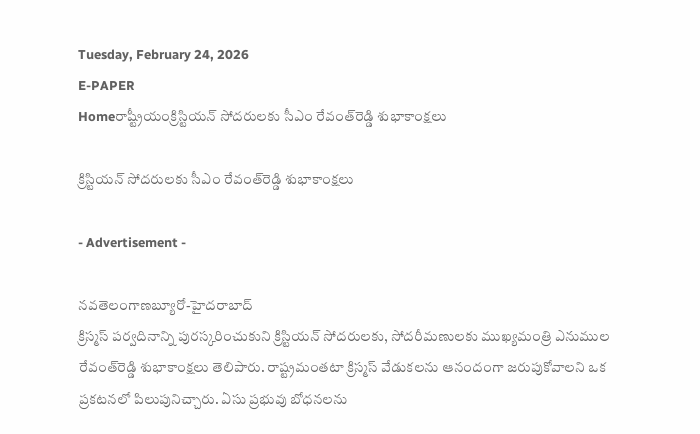Tuesday, February 24, 2026
E-PAPER
Homeరాష్ట్రీయంక్రిస్టియన్‌ సోదరులకు సీఎం రేవంత్‌రెడ్డి శుభాకాంక్షలు

క్రిస్టియన్‌ సోదరులకు సీఎం రేవంత్‌రెడ్డి శుభాకాంక్షలు

- Advertisement -

నవతెలంగాణబ్యూరో-హైదరాబాద్‌
క్రిస్మస్‌ పర్వదినాన్ని పురస్కరించుకుని క్రిస్టియన్‌ సోదరులకు, సోదరీమణులకు ముఖ్యమంత్రి ఎనుముల రేవంత్‌రెడ్డి శుభాకాంక్షలు తెలిపారు. రాష్ట్రమంతటా క్రిస్మస్‌ వేడుకలను ఆనందంగా జరుపుకోవాలని ఒక ప్రకటనలో పిలుపునిచ్చారు. ఏసు ప్రభువు బోధనలను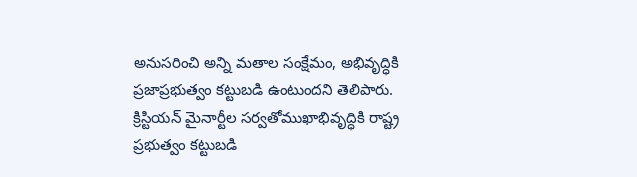అనుసరించి అన్ని మతాల సంక్షేమం, అభివృద్ధికి ప్రజాప్రభుత్వం కట్టుబడి ఉంటుందని తెలిపారు. క్రిస్టియన్‌ మైనార్టీల సర్వతోముఖాభివృద్ధికి రాష్ట్ర ప్రభుత్వం కట్టుబడి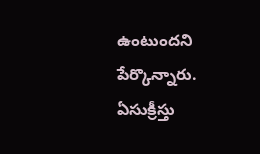ఉంటుందని పేర్కొన్నారు. ఏసుక్రీస్తు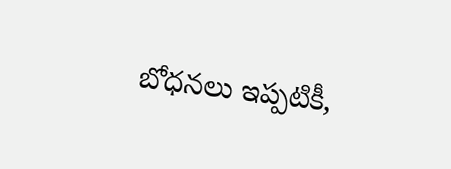బోధనలు ఇప్పటికీ,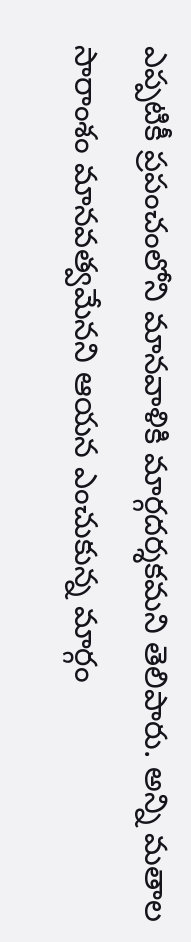ఎప్పటికీ ప్రపంచంలోని మానవాళికి మార్గదర్శకమని తెలిపారు. అన్ని మతాల సారాంశం మానవత్వమేనని ఆయన ఎంచుకున్న మార్గం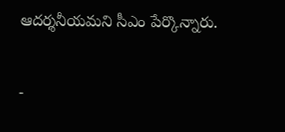ఆదర్శనీయమని సీఎం పేర్కొన్నారు.

-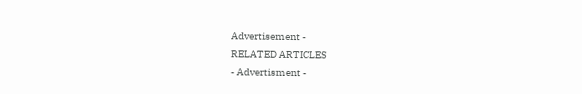Advertisement -
RELATED ARTICLES
- Advertisment -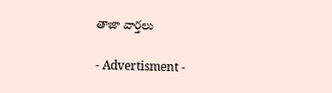తాజా వార్తలు

- Advertisment -